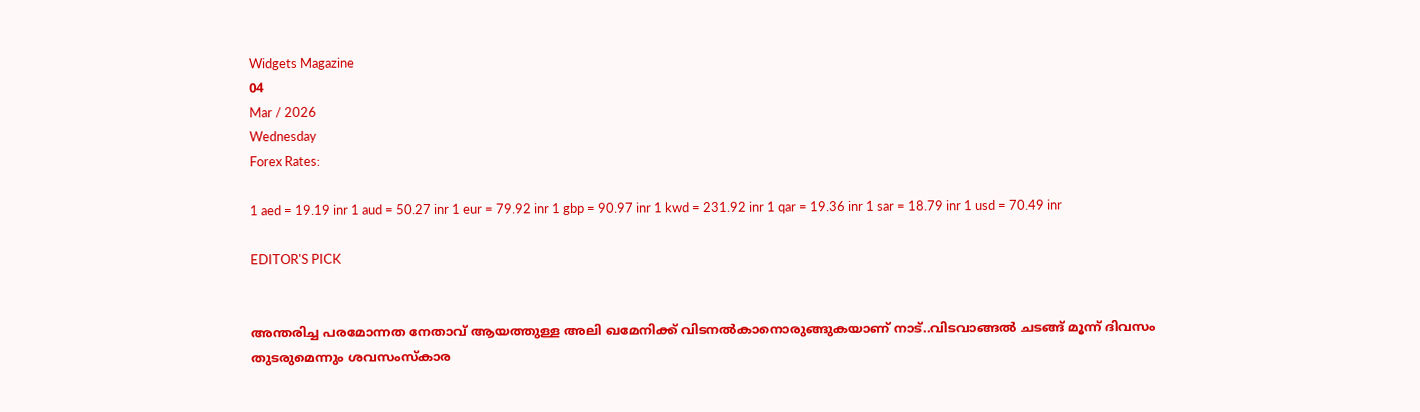Widgets Magazine
04
Mar / 2026
Wednesday
Forex Rates:

1 aed = 19.19 inr 1 aud = 50.27 inr 1 eur = 79.92 inr 1 gbp = 90.97 inr 1 kwd = 231.92 inr 1 qar = 19.36 inr 1 sar = 18.79 inr 1 usd = 70.49 inr

EDITOR'S PICK


അന്തരിച്ച പരമോന്നത നേതാവ് ആയത്തുള്ള അലി ഖമേനിക്ക് വിടനൽകാനൊരുങ്ങുകയാണ് നാട്..വിടവാങ്ങൽ ചടങ്ങ് മൂന്ന് ദിവസം തുടരുമെന്നും ശവസംസ്കാര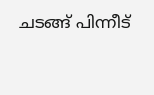ചടങ്ങ് പിന്നീട്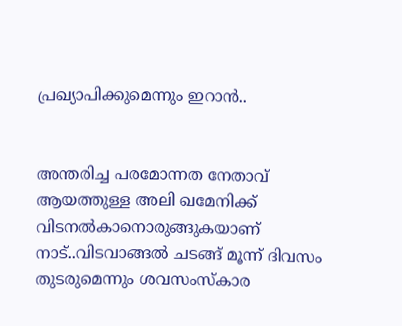പ്രഖ്യാപിക്കുമെന്നും ഇറാൻ..


അന്തരിച്ച പരമോന്നത നേതാവ് ആയത്തുള്ള അലി ഖമേനിക്ക് വിടനൽകാനൊരുങ്ങുകയാണ് നാട്..വിടവാങ്ങൽ ചടങ്ങ് മൂന്ന് ദിവസം തുടരുമെന്നും ശവസംസ്കാര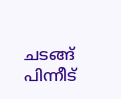ചടങ്ങ് പിന്നീട്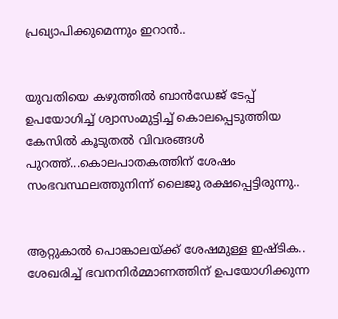പ്രഖ്യാപിക്കുമെന്നും ഇറാൻ..


യുവതിയെ കഴുത്തിൽ ബാൻഡേജ് ടേപ്പ് ഉപയോഗിച്ച് ശ്വാസംമുട്ടിച്ച് കൊലപ്പെടുത്തിയ കേസിൽ കൂടുതൽ വിവരങ്ങൾ പുറത്ത്...കൊലപാതകത്തിന് ശേഷം സംഭവസ്ഥലത്തുനിന്ന് ലൈജു രക്ഷപ്പെട്ടിരുന്നു..


ആറ്റുകാൽ പൊങ്കാലയ്‌ക്ക് ശേഷമുള്ള ഇഷ്‌ടിക.. ശേഖരിച്ച് ഭവനനിർമ്മാണത്തിന് ഉപയോഗിക്കുന്ന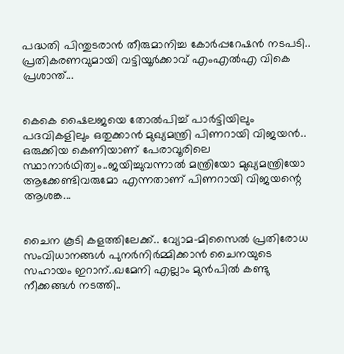പദ്ധതി പിന്തുടരാൻ തീരുമാനിച്ച കോർപ്പറേഷൻ നടപടി.. പ്രതികരണവുമായി വട്ടിയൂർക്കാവ് എംഎൽഎ വികെ പ്രശാന്ത്...


കെകെ ഷൈലജയെ തോല്‍പിച്ച് പാര്‍ട്ടിയിലും പദവികളിലും ഒതുക്കാന്‍ മുഖ്യമന്ത്രി പിണറായി വിജയന്‍.. ഒരുക്കിയ കെണിയാണ് പേരാവൂരിലെ സ്ഥാനാര്‍ഥിത്വം..ജയിച്ചുവന്നാല്‍ മന്ത്രിയോ മുഖ്യമന്ത്രിയോ ആക്കേണ്ടിവരുമോ എന്നതാണ് പിണറായി വിജയന്റെ ആശങ്ക...


ചൈന കൂടി കളത്തിലേക്ക്.. വ്യോമ-മിസൈൽ പ്രതിരോധ സംവിധാനങ്ങൾ പുനർനിർമ്മിക്കാൻ ചൈനയുടെ സഹായം ഇറാന്..ഖമേനി എല്ലാം മുൻപിൽ കണ്ടു നീക്കങ്ങൾ നടത്തി..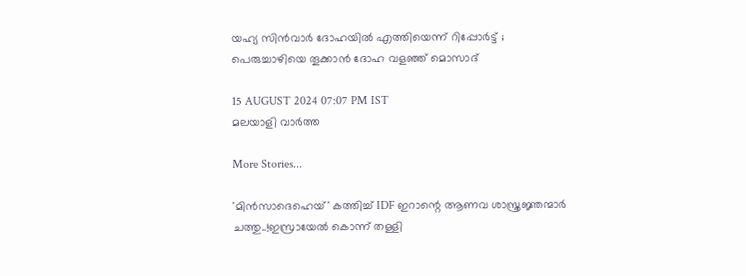യഹ്യ സിന്‍വാര്‍ ദോഹയില്‍ എത്തിയെന്ന് റിപ്പോര്‍ട്ട് ; പെരുച്ചാഴിയെ തൂക്കാന്‍ ദോഹ വളഞ്ഞ് മൊസാദ്

15 AUGUST 2024 07:07 PM IST
മലയാളി വാര്‍ത്ത

More Stories...

'മിൻസാദെഹെയ്' കത്തിച്ച് IDF ഇറാന്റെ ആണവ ശാസ്ത്രജ്ഞന്മാർ ചത്തു..!ഇസ്രായേൽ കൊന്ന് തള്ളി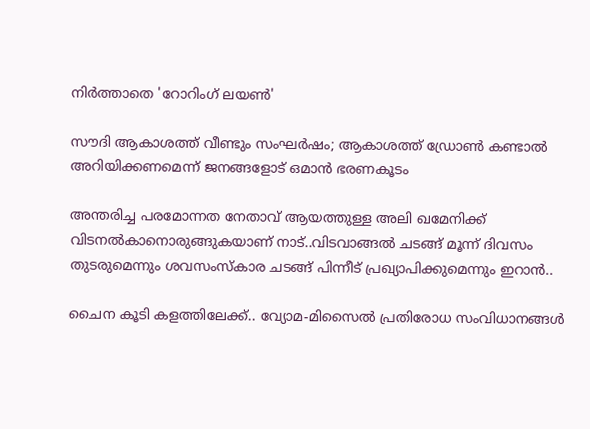നിർത്താതെ 'റോറിംഗ് ലയൺ'

സൗദി ആകാശത്ത് വീണ്ടും സംഘര്‍ഷം; ആകാശത്ത് ഡ്രോണ്‍ കണ്ടാല്‍ അറിയിക്കണമെന്ന് ജനങ്ങളോട് ഒമാന്‍ ഭരണകൂടം

അന്തരിച്ച പരമോന്നത നേതാവ് ആയത്തുള്ള അലി ഖമേനിക്ക് വിടനൽകാനൊരുങ്ങുകയാണ് നാട്..വിടവാങ്ങൽ ചടങ്ങ് മൂന്ന് ദിവസം തുടരുമെന്നും ശവസംസ്കാര ചടങ്ങ് പിന്നീട് പ്രഖ്യാപിക്കുമെന്നും ഇറാൻ..

ചൈന കൂടി കളത്തിലേക്ക്.. വ്യോമ-മിസൈൽ പ്രതിരോധ സംവിധാനങ്ങൾ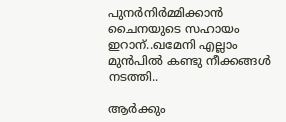പുനർനിർമ്മിക്കാൻ ചൈനയുടെ സഹായം ഇറാന്..ഖമേനി എല്ലാം മുൻപിൽ കണ്ടു നീക്കങ്ങൾ നടത്തി..

ആര്‍ക്കും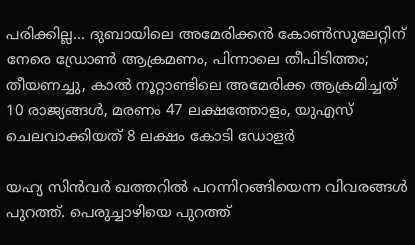പരിക്കില്ല... ദുബായിലെ അമേരിക്കൻ കോൺസുലേറ്റിന് നേരെ ഡ്രോൺ ആക്രമണം, പിന്നാലെ തീപിടിത്തം; തീയണച്ചു, കാൽ നൂറ്റാണ്ടിലെ അമേരിക്ക ആക്രമിച്ചത് 10 രാജ്യങ്ങൾ, മരണം 47 ലക്ഷത്തോളം, യുഎസ് ചെലവാക്കിയത് 8 ലക്ഷം കോടി ഡോളർ

യഹ്യ സിന്‍വര്‍ ഖത്തറില്‍ പറന്നിറങ്ങിയെന്ന വിവരങ്ങള്‍ പുറത്ത്. പെരുച്ചാഴിയെ പുറത്ത്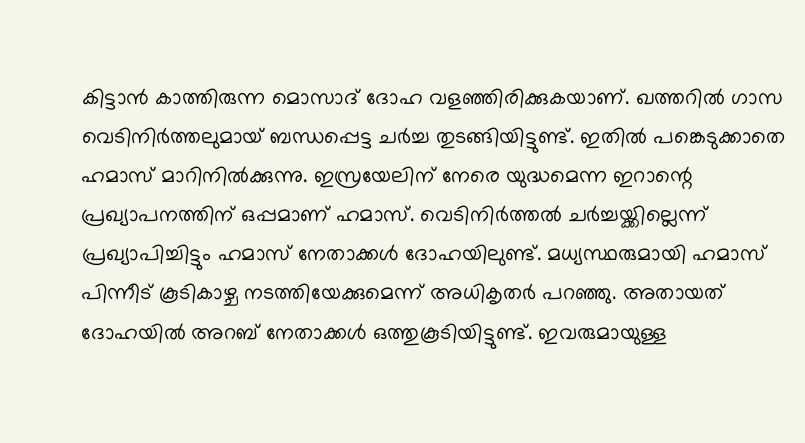കിട്ടാന്‍ കാത്തിരുന്ന മൊസാദ് ദോഹ വളഞ്ഞിരിക്കുകയാണ്. ഖത്തറില്‍ ഗാസ വെടിനിര്‍ത്തലുമായ് ബന്ധപ്പെട്ട ചര്‍ച്ച തുടങ്ങിയിട്ടുണ്ട്. ഇതില്‍ പങ്കെടുക്കാതെ ഹമാസ് മാറിനില്‍ക്കുന്നു. ഇസ്രയേലിന് നേരെ യുദ്ധമെന്ന ഇറാന്റെ പ്രഖ്യാപനത്തിന് ഒപ്പമാണ് ഹമാസ്. വെടിനിര്‍ത്തല്‍ ചര്‍ച്ചയ്ക്കില്ലെന്ന് പ്രഖ്യാപിച്ചിട്ടും ഹമാസ് നേതാക്കള്‍ ദോഹയിലുണ്ട്. മധ്യസ്ഥരുമായി ഹമാസ് പിന്നീട് കൂടികാഴ്ച നടത്തിയേക്കുമെന്ന് അധികൃതര്‍ പറഞ്ഞു. അതായത് ദോഹയില്‍ അറബ് നേതാക്കള്‍ ഒത്തുകൂടിയിട്ടുണ്ട്. ഇവരുമായുള്ള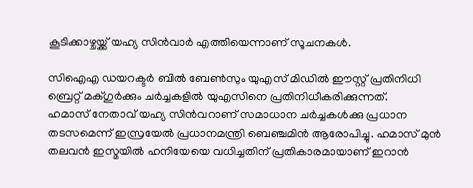കൂടിക്കാഴ്ചയ്ക്ക് യഹ്യ സിന്‍വാര്‍ എത്തിയെന്നാണ് സൂചനകള്‍.

സിഐഎ ഡയറക്ടര്‍ ബില്‍ ബേണ്‍സും യുഎസ് മിഡില്‍ ഈസ്റ്റ് പ്രതിനിധി ബ്രെറ്റ് മക്ഗുര്‍ക്കും ചര്‍ച്ചകളില്‍ യുഎസിനെ പ്രതിനിധീകരിക്കുന്നത്.
ഹമാസ് നേതാവ് യഹ്യ സിന്‍വറാണ് സമാധാന ചര്‍ച്ചകള്‍ക്കു പ്രധാന തടസമെന്ന് ഇസ്രയേല്‍ പ്രധാനമന്ത്രി ബെഞ്ചമിന്‍ ആരോപിച്ചു. ഹമാസ് മുന്‍ തലവന്‍ ഇസ്മയില്‍ ഹനിയേയെ വധിച്ചതിന് പ്രതികാരമായാണ് ഇറാന്‍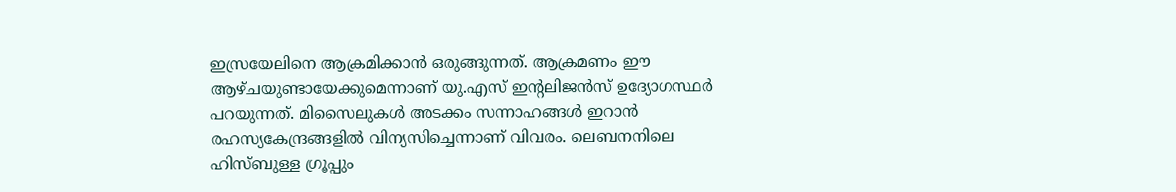ഇസ്രയേലിനെ ആക്രമിക്കാന്‍ ഒരുങ്ങുന്നത്. ആക്രമണം ഈ ആഴ്ചയുണ്ടായേക്കുമെന്നാണ് യു.എസ് ഇന്റലിജന്‍സ് ഉദ്യോഗസ്ഥര്‍ പറയുന്നത്. മിസൈലുകള്‍ അടക്കം സന്നാഹങ്ങള്‍ ഇറാന്‍ രഹസ്യകേന്ദ്രങ്ങളില്‍ വിന്യസിച്ചെന്നാണ് വിവരം. ലെബനനിലെ ഹിസ്ബുള്ള ഗ്രൂപ്പും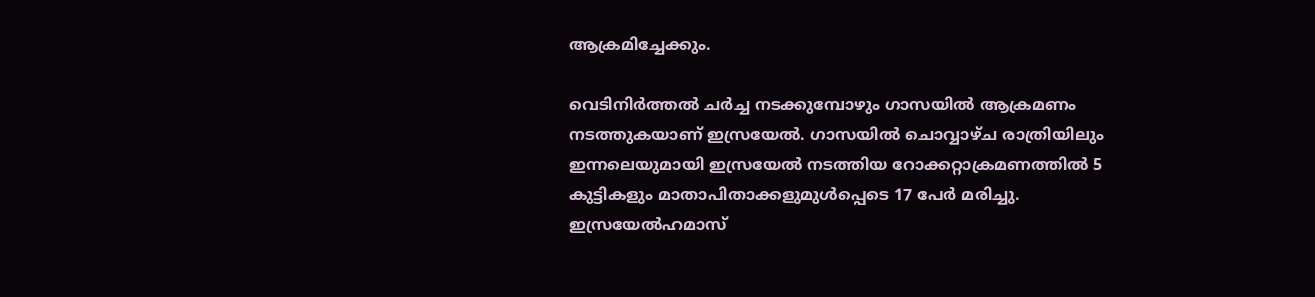ആക്രമിച്ചേക്കും.

വെടിനിര്‍ത്തല്‍ ചര്‍ച്ച നടക്കുമ്പോഴും ഗാസയില്‍ ആക്രമണം നടത്തുകയാണ് ഇസ്രയേല്‍. ഗാസയില്‍ ചൊവ്വാഴ്ച രാത്രിയിലും ഇന്നലെയുമായി ഇസ്രയേല്‍ നടത്തിയ റോക്കറ്റാക്രമണത്തില്‍ 5 കുട്ടികളും മാതാപിതാക്കളുമുള്‍പ്പെടെ 17 പേര്‍ മരിച്ചു. ഇസ്രയേല്‍ഹമാസ്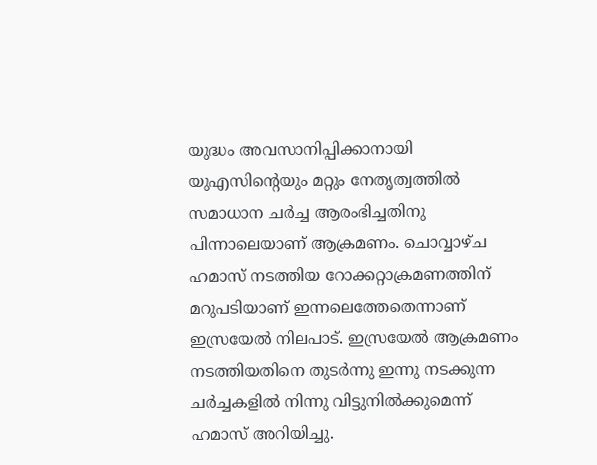യുദ്ധം അവസാനിപ്പിക്കാനായി യുഎസിന്റെയും മറ്റും നേതൃത്വത്തില്‍ സമാധാന ചര്‍ച്ച ആരംഭിച്ചതിനു പിന്നാലെയാണ് ആക്രമണം. ചൊവ്വാഴ്ച ഹമാസ് നടത്തിയ റോക്കറ്റാക്രമണത്തിന് മറുപടിയാണ് ഇന്നലെത്തേതെന്നാണ് ഇസ്രയേല്‍ നിലപാട്. ഇസ്രയേല്‍ ആക്രമണം നടത്തിയതിനെ തുടര്‍ന്നു ഇന്നു നടക്കുന്ന ചര്‍ച്ചകളില്‍ നിന്നു വിട്ടുനില്‍ക്കുമെന്ന് ഹമാസ് അറിയിച്ചു.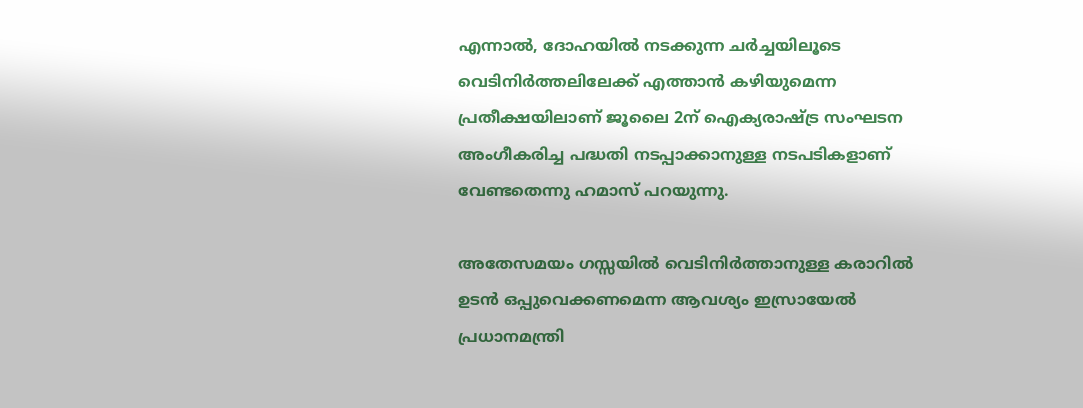എന്നാല്‍, ദോഹയില്‍ നടക്കുന്ന ചര്‍ച്ചയിലൂടെ വെടിനിര്‍ത്തലിലേക്ക് എത്താന്‍ കഴിയുമെന്ന പ്രതീക്ഷയിലാണ് ജൂലൈ 2ന് ഐക്യരാഷ്ട്ര സംഘടന അംഗീകരിച്ച പദ്ധതി നടപ്പാക്കാനുള്ള നടപടികളാണ് വേണ്ടതെന്നു ഹമാസ് പറയുന്നു.

അതേസമയം ഗസ്സയില്‍ വെടിനിര്‍ത്താനുള്ള കരാറില്‍ ഉടന്‍ ഒപ്പുവെക്കണമെന്ന ആവശ്യം ഇസ്രായേല്‍ പ്രധാനമന്ത്രി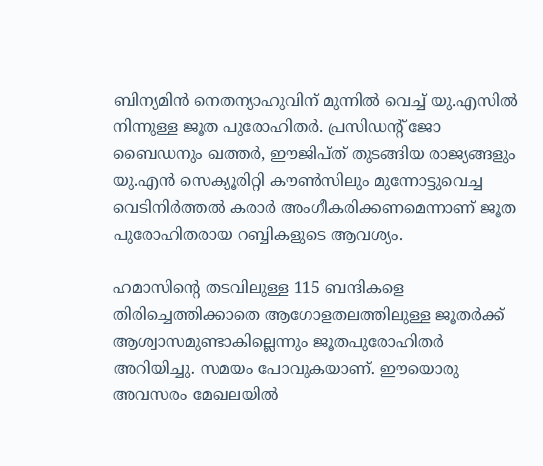ബിന്യമിന്‍ നെതന്യാഹുവിന് മുന്നില്‍ വെച്ച് യു.എസില്‍ നിന്നുള്ള ജൂത പുരോഹിതര്‍. പ്രസിഡന്റ് ജോ ബൈഡനും ഖത്തര്‍, ഈജിപ്ത് തുടങ്ങിയ രാജ്യങ്ങളും യു.എന്‍ സെക്യൂരിറ്റി കൗണ്‍സിലും മുന്നോട്ടുവെച്ച വെടിനിര്‍ത്തല്‍ കരാര്‍ അംഗീകരിക്കണമെന്നാണ് ജൂത പുരോഹിതരായ റബ്ബികളുടെ ആവശ്യം.

ഹമാസിന്റെ തടവിലുള്ള 115 ബന്ദികളെ തിരിച്ചെത്തിക്കാതെ ആഗോളതലത്തിലുള്ള ജൂതര്‍ക്ക് ആശ്വാസമുണ്ടാകില്ലെന്നും ജൂതപുരോഹിതര്‍ അറിയിച്ചു. സമയം പോവുകയാണ്. ഈയൊരു അവസരം മേഖലയില്‍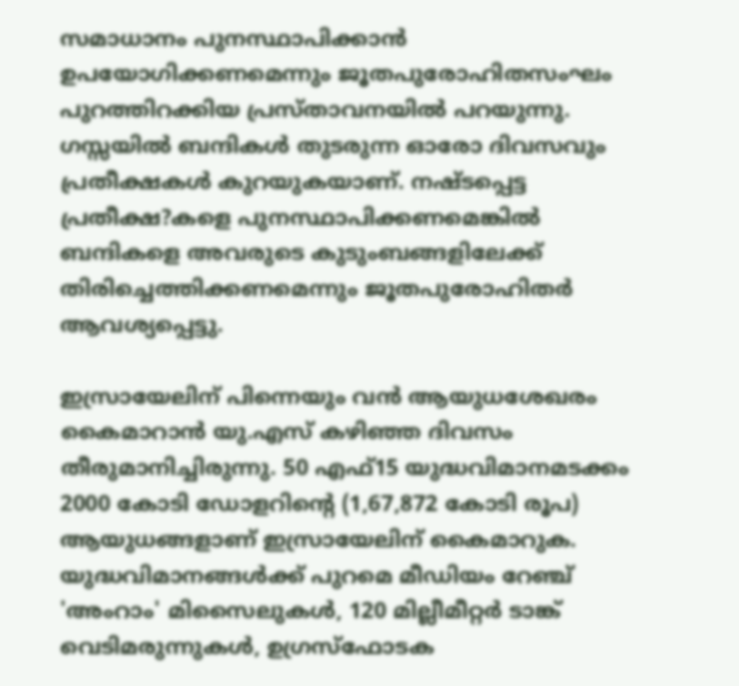സമാധാനം പുനസ്ഥാപിക്കാന്‍ ഉപയോഗിക്കണമെന്നും ജൂതപുരോഹിതസംഘം പുറത്തിറക്കിയ പ്രസ്താവനയില്‍ പറയുന്നു. ഗസ്സയില്‍ ബന്ദികള്‍ തുടരുന്ന ഓരോ ദിവസവും പ്രതീക്ഷകള്‍ കുറയുകയാണ്. നഷ്ടപ്പെട്ട പ്രതീക്ഷ?കളെ പുനസ്ഥാപിക്കണമെങ്കില്‍ ബന്ദികളെ അവരുടെ കുടുംബങ്ങളിലേക്ക് തിരിച്ചെത്തിക്കണമെന്നും ജൂതപുരോഹിതര്‍ ആവശ്യപ്പെട്ടു.

ഇസ്രായേലിന് പിന്നെയും വന്‍ ആയുധശേഖരം കൈമാറാന്‍ യു.എസ് കഴിഞ്ഞ ദിവസം തീരുമാനിച്ചിരുന്നു. 50 എഫ്15 യുദ്ധവിമാനമടക്കം 2000 കോടി ഡോളറിന്റെ (1,67,872 കോടി രൂപ) ആയുധങ്ങളാണ് ഇസ്രായേലിന് കൈമാറുക. യുദ്ധവിമാനങ്ങള്‍ക്ക് പുറമെ മീഡിയം റേഞ്ച് 'അംറാം' മിസൈലുകള്‍, 120 മില്ലീമീറ്റര്‍ ടാങ്ക് വെടിമരുന്നുകള്‍, ഉഗ്രസ്‌ഫോടക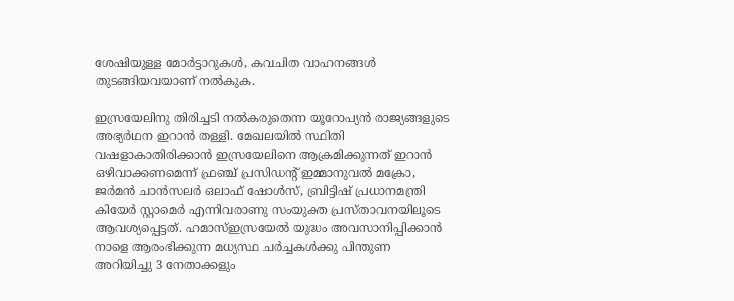ശേഷിയുള്ള മോര്‍ട്ടാറുകള്‍, കവചിത വാഹനങ്ങള്‍ തുടങ്ങിയവയാണ് നല്‍കുക.

ഇസ്രയേലിനു തിരിച്ചടി നല്‍കരുതെന്ന യൂറോപ്യന്‍ രാജ്യങ്ങളുടെ അഭ്യര്‍ഥന ഇറാന്‍ തള്ളി. മേഖലയില്‍ സ്ഥിതി വഷളാകാതിരിക്കാന്‍ ഇസ്രയേലിനെ ആക്രമിക്കുന്നത് ഇറാന്‍ ഒഴിവാക്കണമെന്ന് ഫ്രഞ്ച് പ്രസിഡന്റ് ഇമ്മാനുവല്‍ മക്രോ, ജര്‍മന്‍ ചാന്‍സലര്‍ ഒലാഫ് ഷോള്‍സ്, ബ്രിട്ടിഷ് പ്രധാനമന്ത്രി കിയേര്‍ സ്റ്റാമെര്‍ എന്നിവരാണു സംയുക്ത പ്രസ്താവനയിലൂടെ ആവശ്യപ്പെട്ടത്. ഹമാസ്ഇസ്രയേല്‍ യുദ്ധം അവസാനിപ്പിക്കാന്‍ നാളെ ആരംഭിക്കുന്ന മധ്യസ്ഥ ചര്‍ച്ചകള്‍ക്കു പിന്തുണ അറിയിച്ചു 3 നേതാക്കളും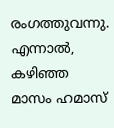രംഗത്തുവന്നു.
എന്നാല്‍, കഴിഞ്ഞ മാസം ഹമാസ്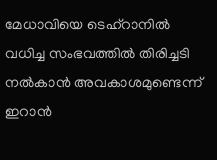മേധാവിയെ ടെഹ്‌റാനില്‍ വധിച്ച സംഭവത്തില്‍ തിരിച്ചടി നല്‍കാന്‍ അവകാശമുണ്ടെന്ന് ഇറാന്‍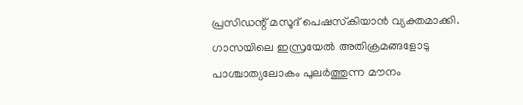പ്രസിഡന്റ് മസൂദ് പെഷസ്‌കിയാന്‍ വ്യക്തമാക്കി. ഗാസയിലെ ഇസ്രയേല്‍ അതിക്രമങ്ങളോടു പാശ്ചാത്യലോകം പുലര്‍ത്തുന്ന മൗനം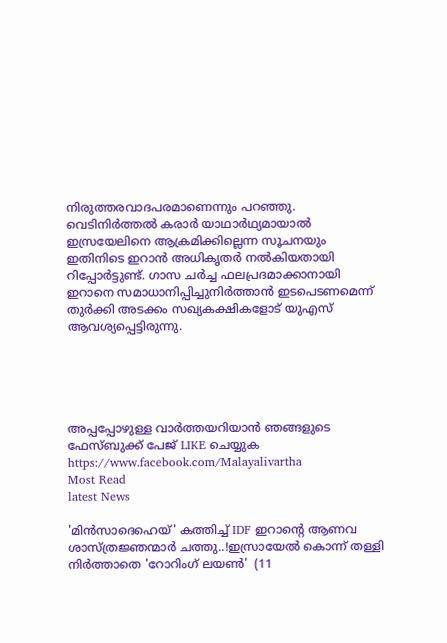നിരുത്തരവാദപരമാണെന്നും പറഞ്ഞു. വെടിനിര്‍ത്തല്‍ കരാര്‍ യാഥാര്‍ഥ്യമായാല്‍ ഇസ്രയേലിനെ ആക്രമിക്കില്ലെന്ന സൂചനയും ഇതിനിടെ ഇറാന്‍ അധികൃതര്‍ നല്‍കിയതായി റിപ്പോര്‍ട്ടുണ്ട്. ഗാസ ചര്‍ച്ച ഫലപ്രദമാക്കാനായി ഇറാനെ സമാധാനിപ്പിച്ചുനിര്‍ത്താന്‍ ഇടപെടണമെന്ന് തുര്‍ക്കി അടക്കം സഖ്യകക്ഷികളോട് യുഎസ് ആവശ്യപ്പെട്ടിരുന്നു.





അപ്പപ്പോഴുള്ള വാര്‍ത്തയറിയാന്‍ ഞങ്ങളുടെ ഫേസ്‌ബുക്ക്‌ പേജ് LIKE ചെയ്യുക
https://www.facebook.com/Malayalivartha
Most Read
latest News

'മിൻസാദെഹെയ്' കത്തിച്ച് IDF ഇറാന്റെ ആണവ ശാസ്ത്രജ്ഞന്മാർ ചത്തു..!ഇസ്രായേൽ കൊന്ന് തള്ളി നിർത്താതെ 'റോറിംഗ് ലയൺ'  (11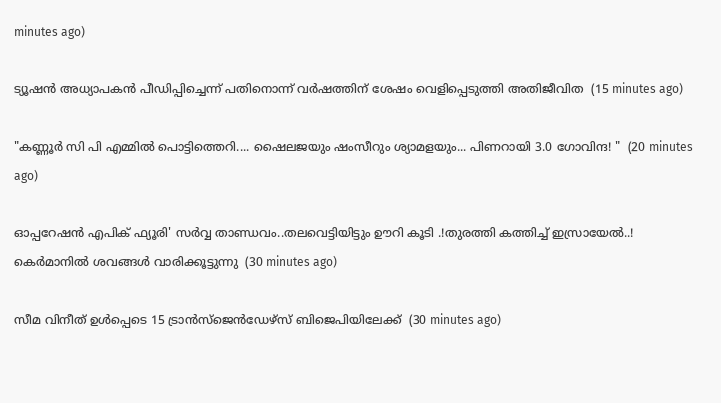minutes ago)

ട്യൂഷന്‍ അധ്യാപകന്‍ പീഡിപ്പിച്ചെന്ന് പതിനൊന്ന് വര്‍ഷത്തിന് ശേഷം വെളിപ്പെടുത്തി അതിജീവിത  (15 minutes ago)

"കണ്ണൂർ സി പി എമ്മിൽ പൊട്ടിത്തെറി.... ഷൈലജയും ഷംസീറും ശ്യാമളയും... പിണറായി 3.0 ഗോവിന്ദ! "  (20 minutes ago)

ഓപ്പറേഷന്‍ എപിക് ഫ്യൂരി' സർവ്വ താണ്ഡവം..തലവെട്ടിയിട്ടും ഊറി കൂടി .!തുരത്തി കത്തിച്ച് ഇസ്രായേൽ..! കെര്‍മാനിൽ ശവങ്ങൾ വാരിക്കൂട്ടുന്നു  (30 minutes ago)

സീമ വിനീത് ഉള്‍പ്പെടെ 15 ട്രാന്‍സ്‌ജെന്‍ഡേഴ്‌സ് ബിജെപിയിലേക്ക്  (30 minutes ago)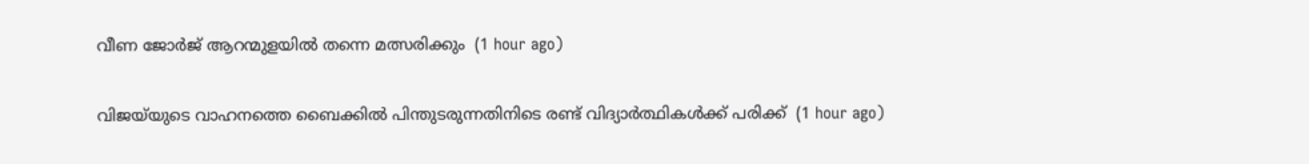വീണ ജോര്‍ജ് ആറന്മുളയില്‍ തന്നെ മത്സരിക്കും  (1 hour ago)

വിജയ്‌യുടെ വാഹനത്തെ ബൈക്കില്‍ പിന്തുടരുന്നതിനിടെ രണ്ട് വിദ്യാര്‍ത്ഥികള്‍ക്ക് പരിക്ക്  (1 hour ago)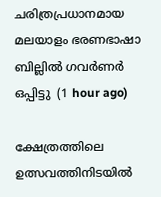ചരിത്രപ്രധാനമായ മലയാളം ഭരണഭാഷാ ബില്ലില്‍ ഗവര്‍ണര്‍ ഒപ്പിട്ടു  (1 hour ago)

ക്ഷേത്രത്തിലെ ഉത്സവത്തിനിടയില്‍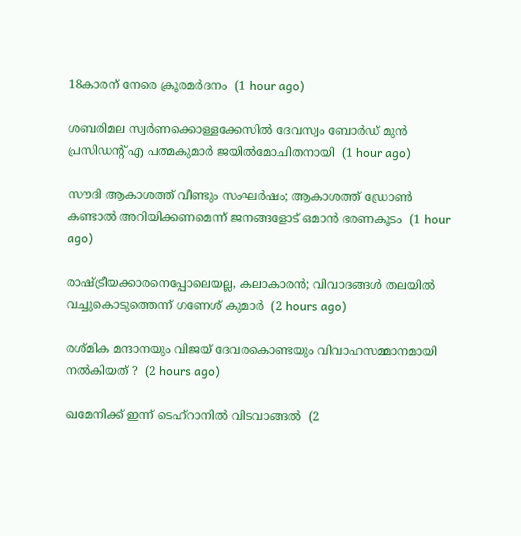18കാരന് നേരെ ക്രൂരമര്‍ദനം  (1 hour ago)

ശബരിമല സ്വര്‍ണക്കൊള്ളക്കേസില്‍ ദേവസ്വം ബോര്‍ഡ് മുന്‍ പ്രസിഡന്റ് എ പത്മകുമാര്‍ ജയില്‍മോചിതനായി  (1 hour ago)

സൗദി ആകാശത്ത് വീണ്ടും സംഘര്‍ഷം; ആകാശത്ത് ഡ്രോണ്‍ കണ്ടാല്‍ അറിയിക്കണമെന്ന് ജനങ്ങളോട് ഒമാന്‍ ഭരണകൂടം  (1 hour ago)

രാഷ്ട്രീയക്കാരനെപ്പോലെയല്ല, കലാകാരന്‍; വിവാദങ്ങള്‍ തലയില്‍ വച്ചുകൊടുത്തെന്ന് ഗണേശ് കുമാര്‍  (2 hours ago)

രശ്മിക മന്ദാനയും വിജയ് ദേവരകൊണ്ടയും വിവാഹസമ്മാനമായി നല്‍കിയത് ?  (2 hours ago)

ഖമേനിക്ക് ഇന്ന് ടെഹ്‌റാനിൽ വിടവാങ്ങൽ  (2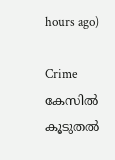hours ago)

Crime കേസിൽ കൂടുതൽ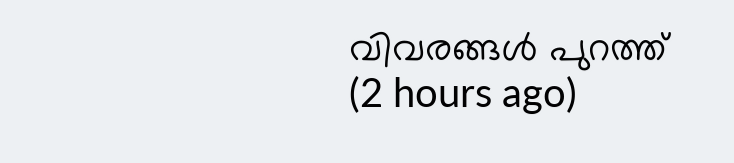വിവരങ്ങൾ പുറത്ത്  (2 hours ago)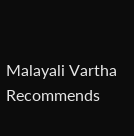Malayali Vartha Recommends